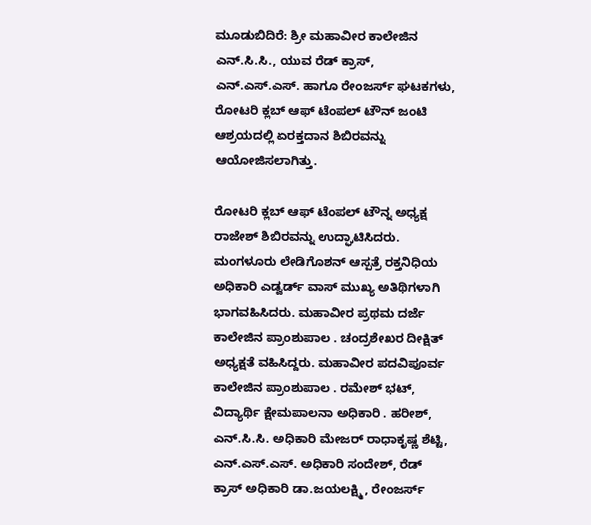ಮೂಡುಬಿದಿರೆ: ಶ್ರೀ ಮಹಾವೀರ ಕಾಲೇಜಿನ ಎನ್.ಸಿ.ಸಿ., ಯುವ ರೆಡ್ ಕ್ರಾಸ್, ಎನ್.ಎಸ್.ಎಸ್. ಹಾಗೂ ರೇಂಜರ್ಸ್ ಘಟಕಗಳು, ರೋಟರಿ ಕ್ಲಬ್ ಆಫ್ ಟೆಂಪಲ್ ಟೌನ್ ಜಂಟಿ ಆಶ್ರಯದಲ್ಲಿ ಏರಕ್ತದಾನ ಶಿಬಿರವನ್ನು ಆಯೋಜಿಸಲಾಗಿತ್ತು.

ರೋಟರಿ ಕ್ಲಬ್ ಆಫ್ ಟೆಂಪಲ್ ಟೌನ್ನ ಅಧ್ಯಕ್ಷ ರಾಜೇಶ್ ಶಿಬಿರವನ್ನು ಉದ್ಘಾಟಿಸಿದರು. ಮಂಗಳೂರು ಲೇಡಿಗೊಶನ್ ಆಸ್ಪತ್ರೆ ರಕ್ತನಿಧಿಯ ಅಧಿಕಾರಿ ಎಡ್ವರ್ಡ್ ವಾಸ್ ಮುಖ್ಯ ಅತಿಥಿಗಳಾಗಿ ಭಾಗವಹಿಸಿದರು. ಮಹಾವೀರ ಪ್ರಥಮ ದರ್ಜೆ ಕಾಲೇಜಿನ ಪ್ರಾಂಶುಪಾಲ . ಚಂದ್ರಶೇಖರ ದೀಕ್ಷಿತ್ ಅಧ್ಯಕ್ಷತೆ ವಹಿಸಿದ್ದರು. ಮಹಾವೀರ ಪದವಿಪೂರ್ವ ಕಾಲೇಜಿನ ಪ್ರಾಂಶುಪಾಲ . ರಮೇಶ್ ಭಟ್, ವಿದ್ಯಾರ್ಥಿ ಕ್ಷೇಮಪಾಲನಾ ಅಧಿಕಾರಿ . ಹರೀಶ್, ಎನ್.ಸಿ.ಸಿ. ಅಧಿಕಾರಿ ಮೇಜರ್ ರಾಧಾಕೃಷ್ಣ ಶೆಟ್ಟಿ, ಎನ್.ಎಸ್.ಎಸ್. ಅಧಿಕಾರಿ ಸಂದೇಶ್, ರೆಡ್ ಕ್ರಾಸ್ ಅಧಿಕಾರಿ ಡಾ.ಜಯಲಕ್ಷ್ಮಿ, ರೇಂಜರ್ಸ್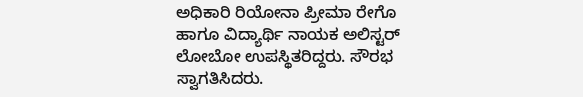ಅಧಿಕಾರಿ ರಿಯೋನಾ ಪ್ರೀಮಾ ರೇಗೊ ಹಾಗೂ ವಿದ್ಯಾರ್ಥಿ ನಾಯಕ ಅಲಿಸ್ಟರ್ ಲೋಬೋ ಉಪಸ್ಥಿತರಿದ್ದರು. ಸೌರಭ ಸ್ವಾಗತಿಸಿದರು.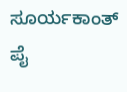ಸೂರ್ಯಕಾಂತ್ ಪೈ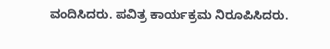ವಂದಿಸಿದರು. ಪವಿತ್ರ ಕಾರ್ಯಕ್ರಮ ನಿರೂಪಿಸಿದರು.